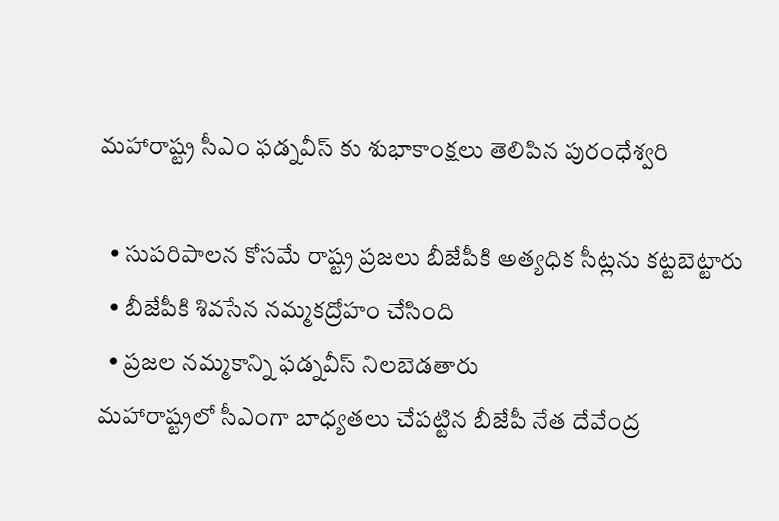మహారాష్ట్ర సీఎం ఫడ్నవీస్ కు శుభాకాంక్షలు తెలిపిన పురంధేశ్వరి

  • సుపరిపాలన కోసమే రాష్ట్ర ప్రజలు బీజేపీకి అత్యధిక సీట్లను కట్టబెట్టారు
  • బీజేపీకి శివసేన నమ్మకద్రోహం చేసింది
  • ప్రజల నమ్మకాన్ని ఫడ్నవీస్ నిలబెడతారు
మహారాష్ట్రలో సీఎంగా బాధ్యతలు చేపట్టిన బీజేపీ నేత దేవేంద్ర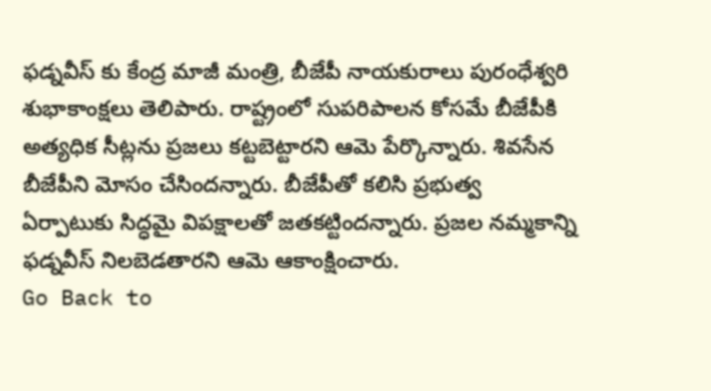ఫడ్నవీస్ కు కేంద్ర మాజీ మంత్రి, బీజేపీ నాయకురాలు పురంధేశ్వరి శుభాకాంక్షలు తెలిపారు. రాష్ట్రంలో సుపరిపాలన కోసమే బీజేపీకి అత్యధిక సీట్లను ప్రజలు కట్టబెట్టారని ఆమె పేర్కొన్నారు. శివసేన బీజేపీని మోసం చేసిందన్నారు. బీజేపీతో కలిసి ప్రభుత్వ ఏర్పాటుకు సిద్ధమై విపక్షాలతో జతకట్టిందన్నారు. ప్రజల నమ్మకాన్ని ఫడ్నవీస్ నిలబెడతారని ఆమె ఆకాంక్షించారు.
Go Back to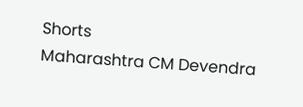Shorts
Maharashtra CM Devendra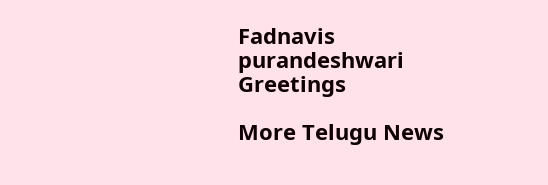Fadnavis
purandeshwari Greetings

More Telugu News